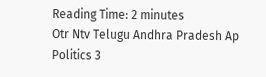Reading Time: 2 minutes
Otr Ntv Telugu Andhra Pradesh Ap Politics 3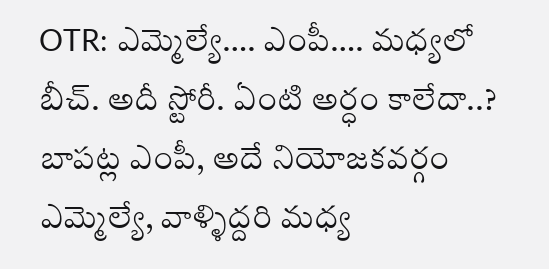OTR: ఎమ్మెల్యే…. ఎంపీ…. మధ్యలో బీచ్‌. అదీ స్టోరీ. ఏంటి అర్ధం కాలేదా..? బాపట్ల ఎంపీ, అదే నియోజకవర్గం ఎమ్మెల్యే, వాళ్ళిద్దరి మధ్య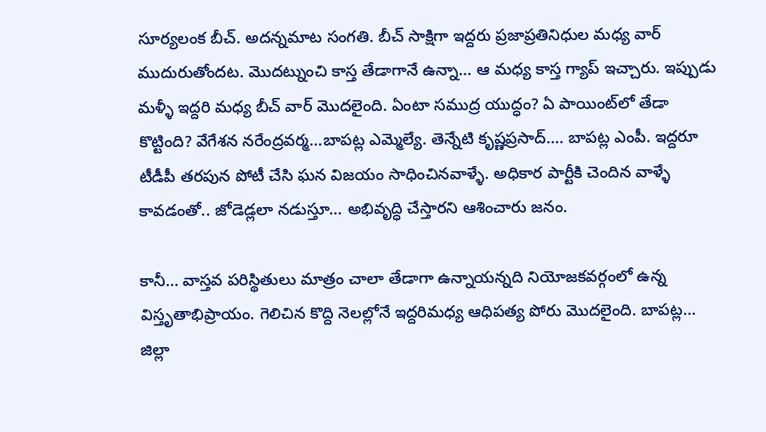సూర్యలంక బీచ్‌. అదన్నమాట సంగతి. బీచ్‌ సాక్షిగా ఇద్దరు ప్రజాప్రతినిధుల మధ్య వార్‌ ముదురుతోందట. మొదట్నుంచి కాస్త తేడాగానే ఉన్నా… ఆ మధ్య కాస్త గ్యాప్‌ ఇచ్చారు. ఇప్పుడు మళ్ళీ ఇద్దరి మధ్య బీచ్‌ వార్‌ మొదలైంది. ఏంటా సముద్ర యుద్ధం? ఏ పాయింట్‌లో తేడా కొట్టింది? వేగేశన నరేంద్రవర్మ…బాపట్ల ఎమ్మెల్యే. తెన్నేటి కృష్ణప్రసాద్…. బాపట్ల ఎంపీ. ఇద్దరూ టీడీపీ తరపున పోటీ చేసి ఘన విజయం సాధించినవాళ్ళే. అధికార పార్టీకి చెందిన వాళ్ళే కావడంతో.. జోడెడ్లలా నడుస్తూ… అభివృద్ధి చేస్తారని ఆశించారు జనం.

కానీ… వాస్తవ పరిస్థితులు మాత్రం చాలా తేడాగా ఉన్నాయన్నది నియోజకవర్గంలో ఉన్న విస్తృతాభిప్రాయం. గెలిచిన కొద్ది నెలల్లోనే ఇద్దరిమధ్య ఆధిపత్య పోరు మొదలైంది. బాపట్ల… జిల్లా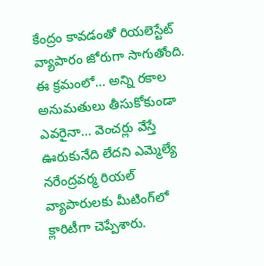కేంద్రం కావడంతో రియలెస్టేట్‌ వ్యాపారం జోరుగా సాగుతోంది. ఈ క్రమంలో… అన్ని రకాల అనుమతులు తీసుకోకుండా ఎవరైనా… వెంచర్లు వేస్తే ఊరుకునేది లేదని ఎమ్మెల్యే నరేంద్రవర్మ రియల్ వ్యాపారులకు మీటింగ్‌లో క్లారిటీగా చెప్పేశారు.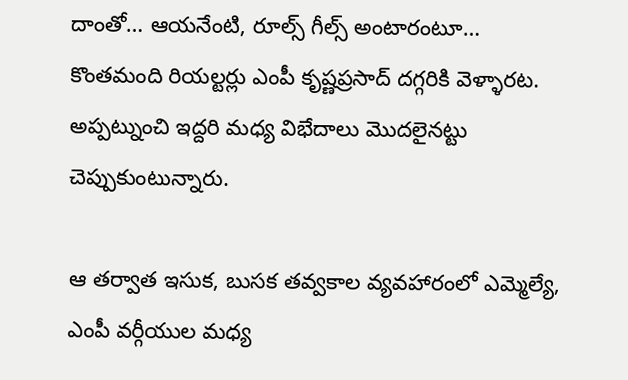దాంతో… ఆయనేంటి, రూల్స్‌ గీల్స్‌ అంటారంటూ… కొంతమంది రియల్టర్లు ఎంపీ కృష్ణప్రసాద్ దగ్గరికి వెళ్ళారట. అప్పట్నుంచి ఇద్దరి మధ్య విభేదాలు మొదలైనట్టు చెప్పుకుంటున్నారు.

ఆ తర్వాత ఇసుక, బుసక తవ్వకాల వ్యవహారంలో ఎమ్మెల్యే, ఎంపీ వర్గీయుల మధ్య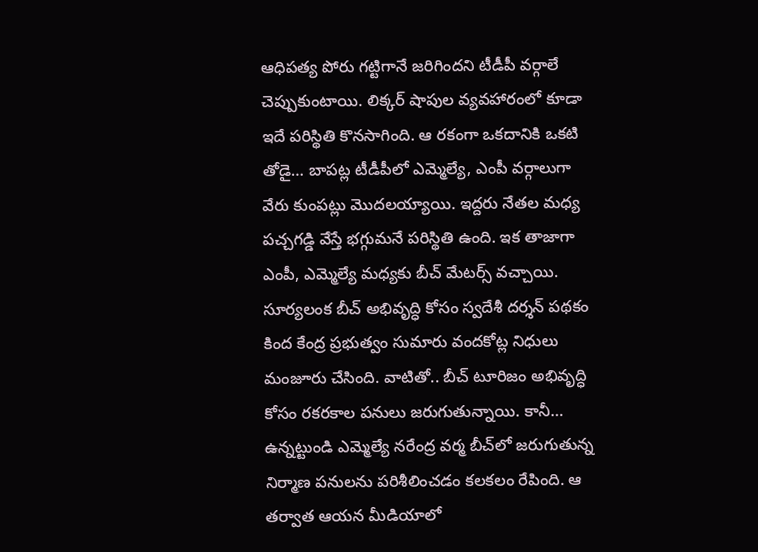ఆధిపత్య పోరు గట్టిగానే జరిగిందని టీడీపీ వర్గాలే చెప్పుకుంటాయి. లిక్కర్ షాపుల వ్యవహారంలో కూడా ఇదే పరిస్థితి కొనసాగింది. ఆ రకంగా ఒకదానికి ఒకటి తోడై… బాపట్ల టీడీపీలో ఎమ్మెల్యే, ఎంపీ వర్గాలుగా వేరు కుంపట్లు మొదలయ్యాయి. ఇద్దరు నేతల మధ్య పచ్చగడ్డి వేస్తే భగ్గుమనే పరిస్థితి ఉంది. ఇక తాజాగా ఎంపీ, ఎమ్మెల్యే మధ్యకు బీచ్‌ మేటర్స్ వచ్చాయి. సూర్యలంక బీచ్‌ అభివృద్ధి కోసం స్వదేశీ దర్శన్ పథకం కింద కేంద్ర ప్రభుత్వం సుమారు వందకోట్ల నిధులు మంజూరు చేసింది. వాటితో.. బీచ్ టూరిజం అభివృద్ధి కోసం రకరకాల పనులు జరుగుతున్నాయి. కానీ… ఉన్నట్టుండి ఎమ్మెల్యే నరేంద్ర వర్మ బీచ్‌లో జరుగుతున్న నిర్మాణ పనులను‌ పరిశీలించడం కలకలం రేపింది. ఆ తర్వాత ఆయన మీడియాలో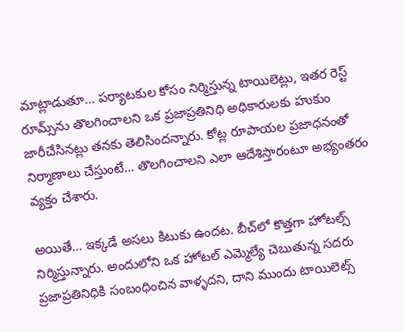మాట్లాడుతూ… పర్యాటకుల కోసం నిర్మిస్తున్న టాయిలెట్లు, ఇతర రెస్ట్‌ రూమ్స్‌ను తొలగించాలని ఒక ప్రజాప్రతినిధి అధికారులకు హుకుం జారీచేసినట్లు తనకు తెలిసిందన్నారు. కోట్ల రూపాయల ప్రజాధనంతో నిర్మాణాలు చేస్తుంటే… తొలగించాలని ఎలా ఆదేశిస్తారంటూ అభ్యంతరం వ్యక్తం చేశారు.

అయితే… ఇక్కడే అసలు కిటుకు ఉందట. బీచ్‌లో కొత్తగా హోటల్స్‌ నిర్మిస్తున్నారు. అందులోని ఒక హోటల్ ఎమ్మెల్యే చెబుతున్న సదరు ప్రజాప్రతినిధికి సంబంధించిన వాళ్ళదని, దాని ముందు టాయిలెట్స్‌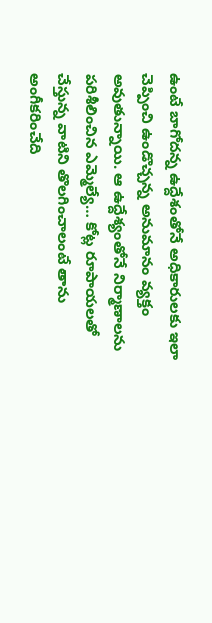ఉంటే బాగోదన్న ఉద్దేశంతోనే అధికారులకు ఇలా చెప్పించి ఉండొచ్చన్న అనుమానం వ్యక్తం అవుతున్నాయి. ఆ ఉద్దేశ్యంతోనే నిర్మాణాలను పరిశీలించిన ఎమ్మెల్యే… కోట్ల రూపాయలతో చేస్తున్న వాటిని తొలగించాలంటే తాను అంగీకరించేది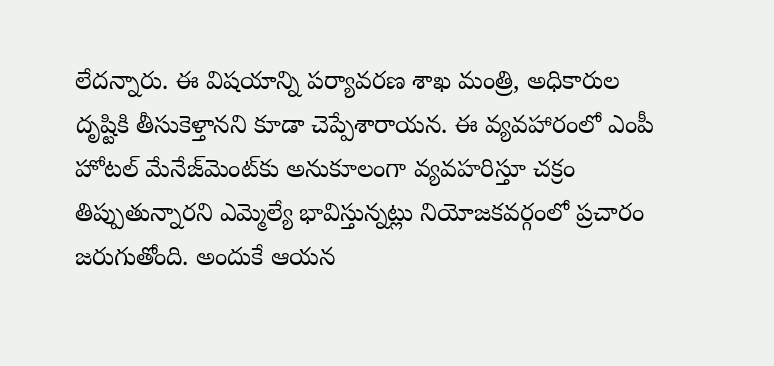లేదన్నారు. ఈ విషయాన్ని పర్యావరణ శాఖ మంత్రి, అధికారుల దృష్టికి‌ తీసుకెళ్తానని కూడా చెప్పేశారాయన. ఈ వ్యవహారంలో ఎంపీ హోటల్ మేనేజ్‌మెంట్‌కు అనుకూలంగా వ్యవహరిస్తూ చక్రం తిప్పుతున్నారని ఎమ్మెల్యే భావిస్తున్నట్లు నియోజకవర్గంలో ప్రచారం జరుగుతోంది. అందుకే ఆయన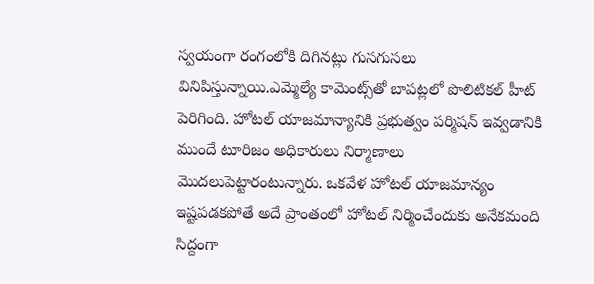స్వయంగా రంగంలోకి దిగినట్లు గుసగుసలు వినిపిస్తున్నాయి.ఎమ్మెల్యే కామెంట్స్‌తో బాపట్లలో పొలిటికల్‌ హీట్‌ పెరిగింది. హోటల్ యాజమాన్యానికి ప్రభుత్వం పర్మిషన్ ఇవ్వడానికి ముందే టూరిజం అధికారులు నిర్మాణాలు మొదలుపెట్టారంటున్నారు. ఒకవేళ హోటల్ యాజమాన్యం ఇష్టపడకపోతే అదే ప్రాంతంలో హోటల్ నిర్మించేందుకు అనేకమంది సిద్దంగా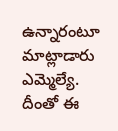ఉన్నారంటూ మాట్లాడారు ఎమ్మెల్యే. దీంతో ఈ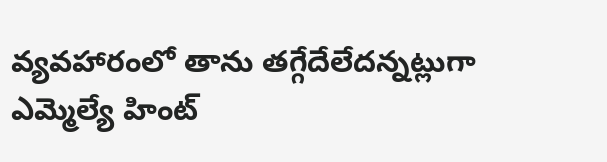వ్యవహారంలో తాను తగ్గేదేలేదన్నట్లుగా ఎమ్మెల్యే హింట్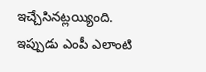ఇచ్చేసినట్లయ్యింది. ఇప్పుడు ఎంపీ ఎలాంటి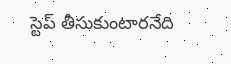స్టెప్ తీసుకుంటారనేది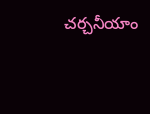చర్చనీయాం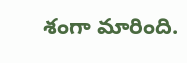శంగా మారింది.